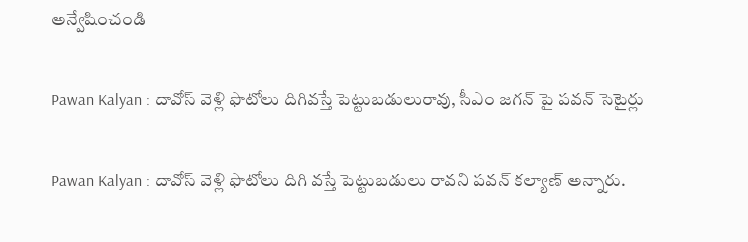అన్వేషించండి

Pawan Kalyan : దావోస్ వెళ్లి ఫొటోలు దిగివస్తే పెట్టుబడులురావు, సీఎం జగన్ పై పవన్ సెటైర్లు

Pawan Kalyan : దావోస్ వెళ్లి ఫొటోలు దిగి వస్తే పెట్టుబడులు రావని పవన్ కల్యాణ్ అన్నారు.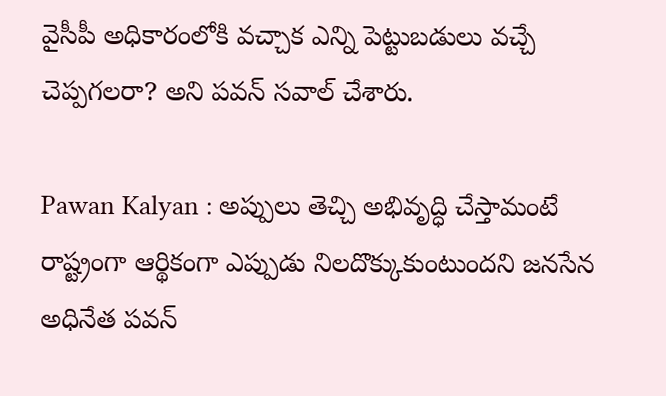వైసీపీ అధికారంలోకి వచ్చాక ఎన్ని పెట్టుబడులు వచ్చే చెప్పగలరా? అని పవన్ సవాల్ చేశారు.

Pawan Kalyan : అప్పులు తెచ్చి అభివృద్ధి చేస్తామంటే రాష్ట్రంగా ఆర్థికంగా ఎప్పుడు నిలదొక్కుకుంటుందని జనసేన అధినేత పవన్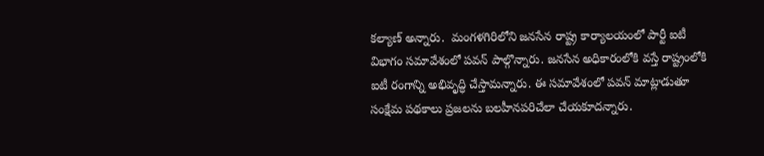కల్యాణ్ అన్నారు.  మంగళగిరిలోని జనసేన రాష్ట్ర కార్యాలయంలో పార్టీ ఐటీ విభాగం సమావేశంలో పవన్ పాల్గొన్నారు. జనసేన అధికారంలోకి వస్తే రాష్ట్రంలోకి ఐటీ రంగాన్ని అభివృద్ధి చేస్తామన్నారు. ఈ సమావేశంలో పవన్‌ మాట్లాడుతూ సంక్షేమ పథకాలు ప్రజలను బలహీనపరిచేలా చేయకూదన్నారు.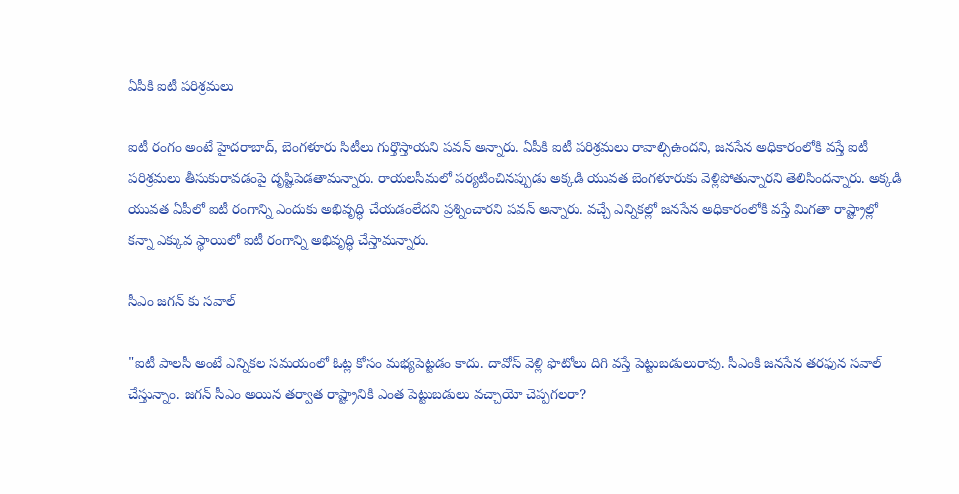ఏపీకి ఐటీ పరిశ్రమలు

ఐటీ రంగం అంటే హైదరాబాద్‌, బెంగళూరు సిటీలు గుర్తొస్తాయని పవన్ అన్నారు. ఏపీకి ఐటీ పరిశ్రమలు రావాల్సిఉందని, జనసేన అధికారంలోకి వస్తే ఐటీ పరిశ్రమలు తీసుకురావడంపై దృష్టిపెడతామన్నారు. రాయలసీమలో పర్యటించినప్పుడు అక్కడి యువత బెంగళూరుకు వెళ్లిపోతున్నారని తెలిసిందన్నారు. అక్కడి యువత ఏపీలో ఐటీ రంగాన్ని ఎందుకు అభివృద్ధి చేయడంలేదని ప్రశ్నించారని పవన్ అన్నారు. వచ్చే ఎన్నికల్లో జనసేన అధికారంలోకి వస్తే మిగతా రాష్ట్రాల్లో కన్నా ఎక్కువ స్థాయిలో ఐటీ రంగాన్ని అభివృద్ధి చేస్తామన్నారు.

సీఎం జగన్ కు సవాల్

"ఐటీ పాలసీ అంటే ఎన్నికల సమయంలో ఓట్ల కోసం మభ్యపెట్టడం కాదు. దావోస్‌ వెళ్లి ఫొటోలు దిగి వస్తే పెట్టుబడులురావు. సీఎంకి జనసేన తరఫున సవాల్ చేస్తున్నాం. జగన్‌ సీఎం అయిన తర్వాత రాష్ట్రానికి ఎంత పెట్టుబడులు వచ్చాయో చెప్పగలరా?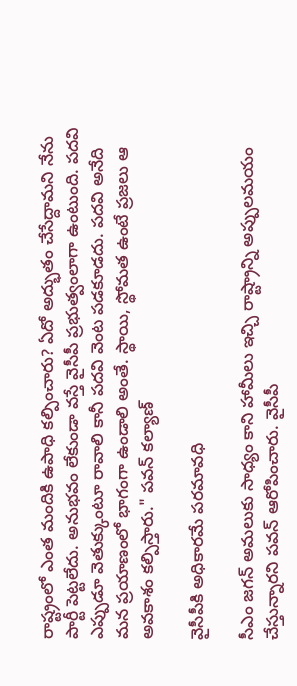రాష్ట్రంలో ఎంత మందికి ఉపాధి కల్పించారు? ఏదో అద్భుతం చేసేద్దామని నేను పార్టీ పెట్టలేదు. అనుభవం లేకుండా వస్తే వైసీపీ ప్రభుత్వంలాగా ఉంటుంది. పదవి ఎప్పుడూ వెతుక్కుంటూ రావాలి కానీ పదవి వెంట పడకూడదు. పదవి అనేది మన ప్రయాణంలో భాగంగా ఉండాలి అంతే. స్థాయి, స్థోమత ఉంటే ప్రజలు ఆ అవకాశం కల్పిస్తారు." పవన్‌ కల్యాణ్‌

వైసీపీకి అధికారమే పరమావధి

సీఎం జగన్ అమలుకు సాధ్యం కాని హామీలు ఇచ్చి రాష్ట్రాన్ని అప్పులమయం చేస్తున్నారని పవన్ ఆరోపించారు. వైసీపీ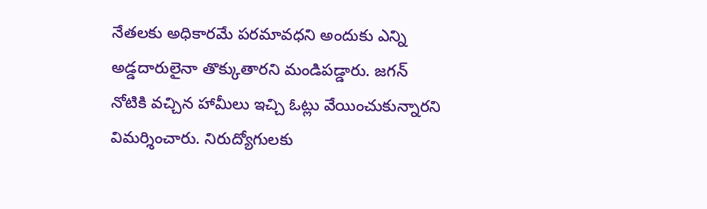నేతలకు అధికారమే పరమావధని అందుకు ఎన్ని అడ్డదారులైనా తొక్కుతారని మండిపడ్డారు. జగన్ నోటికి వచ్చిన హామీలు ఇచ్చి ఓట్లు‌ వేయించుకున్నారని విమర్శించారు. నిరుద్యోగులకు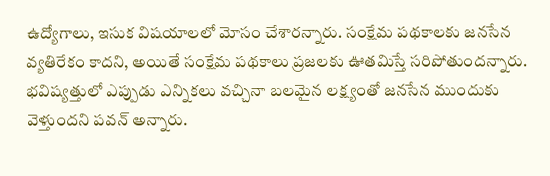ఉద్యోగాలు, ఇసుక విషయాలలో మోసం చేశారన్నారు. సంక్షేమ పథకాలకు జనసేన వ్యతిరేకం కాదని, అయితే సంక్షేమ పథకాలు ప్రజలకు ఊతమిస్తే సరిపోతుందన్నారు. భవిష్యత్తులో ఎప్పుడు ఎన్నికలు వచ్చినా బలమైన లక్ష్యంతో జనసేన ముందుకు‌ వెళ్తుందని పవన్ అన్నారు.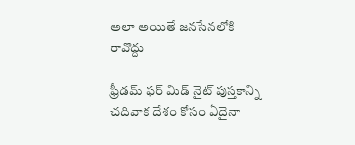అలా అయితే జనసేనలోకి రావొద్దు

ఫ్రీడమ్ ఫర్ మిడ్ నైట్ పుస్తకాన్ని చదివాక దేశం కోసం ఏదైనా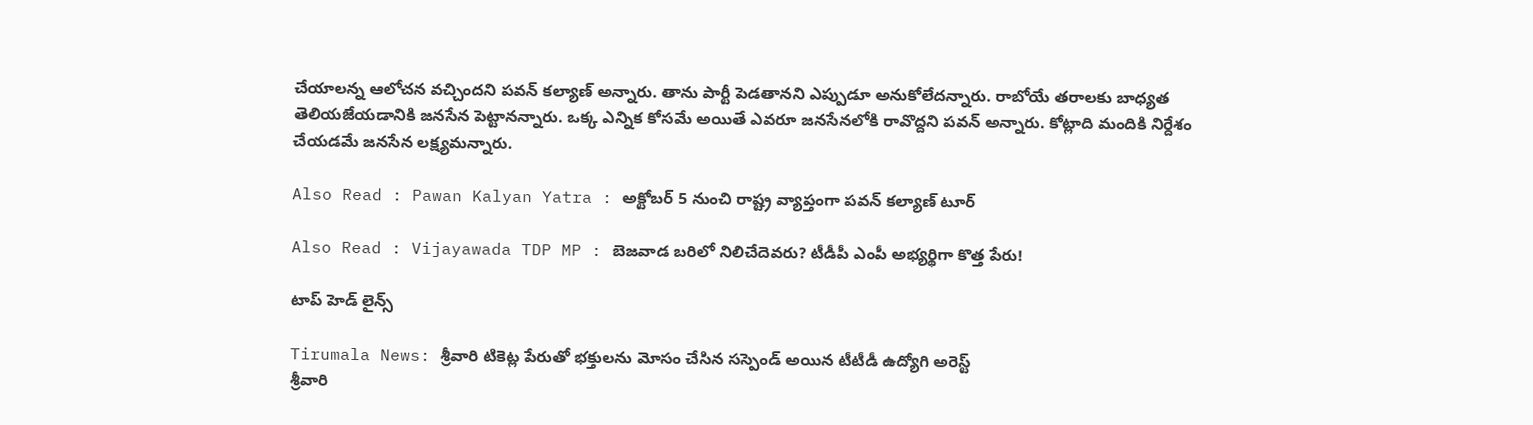చేయాలన్న ఆలోచన వచ్చిందని పవన్ కల్యాణ్ అన్నారు. తాను పార్టీ పెడతానని ఎప్పుడూ అనుకోలేదన్నారు. రాబోయే తరాలకు బాధ్యత తెలియజేయడానికి జనసేన పెట్టానన్నారు. ఒక్క ఎన్నిక కోసమే అయితే ఎవరూ జనసేనలోకి రావొద్దని పవన్ అన్నారు. కోట్లాది మందికి నిర్దేశం‌‌ చేయడమే జనసేన లక్ష్యమన్నారు.

Also Read : Pawan Kalyan Yatra : అక్టోబర్ 5 నుంచి రాష్ట్ర వ్యాప్తంగా పవన్ కల్యాణ్ టూర్

Also Read : Vijayawada TDP MP : బెజవాడ బరిలో నిలిచేదెవరు? టీడీపీ ఎంపీ అభ్యర్థిగా కొత్త పేరు!

టాప్ హెడ్ లైన్స్

Tirumala News: శ్రీవారి టికెట్ల పేరుతో భక్తులను మోసం చేసిన సస్పెండ్‌ అయిన టీటీడీ ఉద్యోగి అరెస్ట్
శ్రీవారి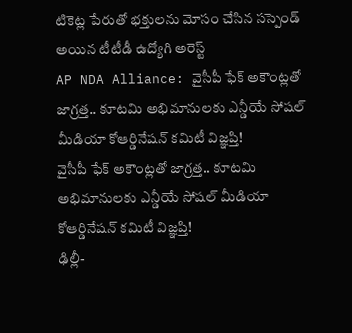టికెట్ల పేరుతో భక్తులను మోసం చేసిన సస్పెండ్‌ అయిన టీటీడీ ఉద్యోగి అరెస్ట్
AP NDA Alliance: వైసీపీ ఫేక్ అకౌంట్లతో జాగ్రత్త.. కూటమి అభిమానులకు ఎన్డీయే సోషల్ మీడియా కోఆర్డినేషన్ కమిటీ విజ్ఞప్తి!
వైసీపీ ఫేక్ అకౌంట్లతో జాగ్రత్త.. కూటమి అభిమానులకు ఎన్డీయే సోషల్ మీడియా కోఆర్డినేషన్ కమిటీ విజ్ఞప్తి!
ఢిల్లీ-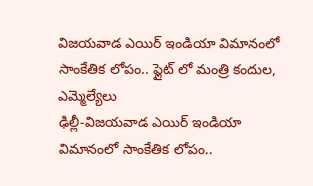విజయవాడ ఎయిర్ ఇండియా విమానంలో సాంకేతిక లోపం.. ఫ్లైట్ లో మంత్రి కందుల, ఎమ్మెల్యేలు
ఢిల్లీ-విజయవాడ ఎయిర్ ఇండియా విమానంలో సాంకేతిక లోపం..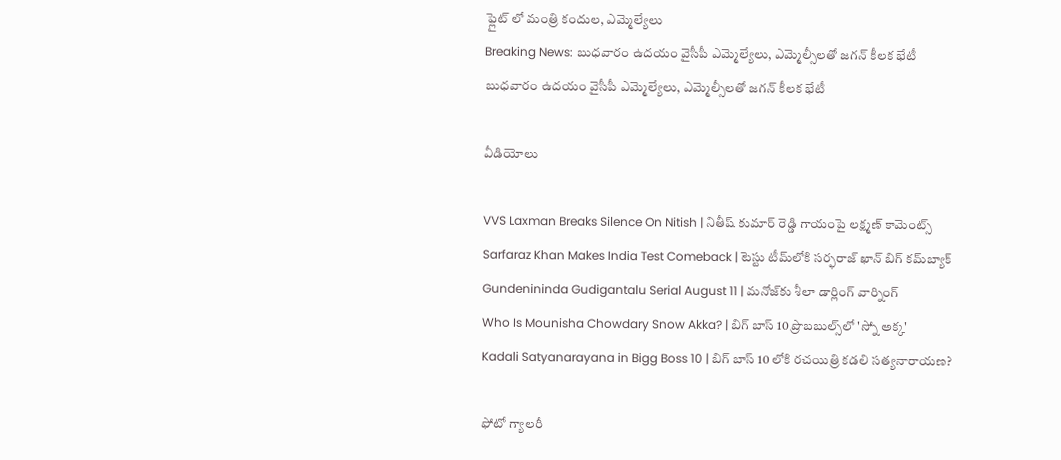ఫ్లైట్ లో మంత్రి కందుల, ఎమ్మెల్యేలు
Breaking News: బుధవారం ఉదయం వైసీపీ ఎమ్మెల్యేలు, ఎమ్మెల్సీలతో జగన్ కీలక భేటీ
బుధవారం ఉదయం వైసీపీ ఎమ్మెల్యేలు, ఎమ్మెల్సీలతో జగన్ కీలక భేటీ

వీడియోలు

VVS Laxman Breaks Silence On Nitish | నితీష్ కుమార్ రెడ్డి గాయంపై లక్ష్మణ్ కామెంట్స్
Sarfaraz Khan Makes India Test Comeback | టెస్టు టీమ్‌లోకి సర్ఫరాజ్ ఖాన్ బిగ్ కమ్‌బ్యాక్
Gundenininda Gudigantalu Serial August 11 | మనోజ్‌కు శీలా డార్లింగ్ వార్నింగ్
Who Is Mounisha Chowdary Snow Akka? | బిగ్ బాస్ 10 ప్రొబబుల్స్‌లో 'స్నో అక్క'
Kadali Satyanarayana in Bigg Boss 10 | బిగ్ బాస్ 10 లోకి రచయిత్రి కడలి సత్యనారాయణ?

ఫోటో గ్యాలరీ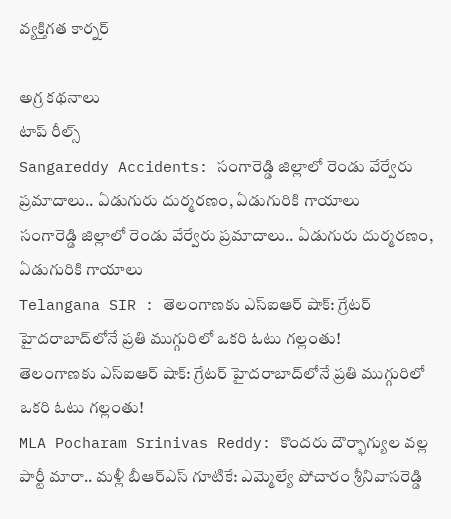వ్యక్తిగత కార్నర్

అగ్ర కథనాలు
టాప్ రీల్స్
Sangareddy Accidents: సంగారెడ్డి జిల్లాలో రెండు వేర్వేరు ప్రమాదాలు.. ఏడుగురు దుర్మరణం, ఏడుగురికి గాయాలు
సంగారెడ్డి జిల్లాలో రెండు వేర్వేరు ప్రమాదాలు.. ఏడుగురు దుర్మరణం, ఏడుగురికి గాయాలు
Telangana SIR : తెలంగాణకు ఎస్ఐఆర్ షాక్: గ్రేటర్ హైదరాబాద్‌లోనే ప్రతి ముగ్గురిలో ఒకరి ఓటు గల్లంతు!
తెలంగాణకు ఎస్ఐఆర్ షాక్: గ్రేటర్ హైదరాబాద్‌లోనే ప్రతి ముగ్గురిలో ఒకరి ఓటు గల్లంతు!
MLA Pocharam Srinivas Reddy: కొందరు దౌర్భాగ్యుల వల్ల పార్టీ మారా.. మళ్లీ బీఆర్ఎస్‌ గూటికే: ఎమ్మెల్యే పోచారం శ్రీనివాసరెడ్డి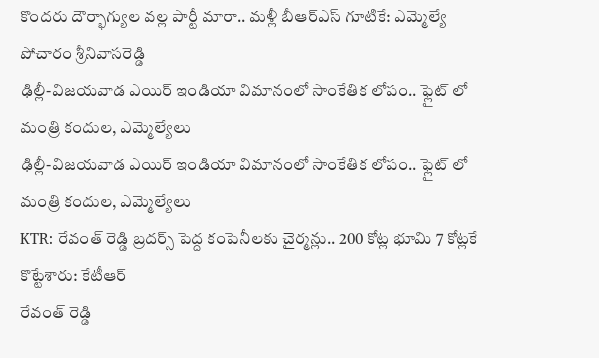కొందరు దౌర్భాగ్యుల వల్ల పార్టీ మారా.. మళ్లీ బీఆర్ఎస్‌ గూటికే: ఎమ్మెల్యే పోచారం శ్రీనివాసరెడ్డి
ఢిల్లీ-విజయవాడ ఎయిర్ ఇండియా విమానంలో సాంకేతిక లోపం.. ఫ్లైట్ లో మంత్రి కందుల, ఎమ్మెల్యేలు
ఢిల్లీ-విజయవాడ ఎయిర్ ఇండియా విమానంలో సాంకేతిక లోపం.. ఫ్లైట్ లో మంత్రి కందుల, ఎమ్మెల్యేలు
KTR: రేవంత్ రెడ్డి బ్రదర్స్ పెద్ద కంపెనీలకు చైర్మన్లు.. 200 కోట్ల భూమి 7 కోట్లకే కొట్టేశారు: కేటీఆర్
రేవంత్ రెడ్డి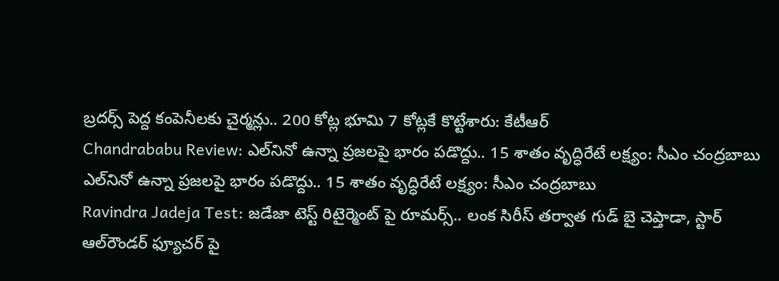బ్రదర్స్ పెద్ద కంపెనీలకు చైర్మన్లు.. 200 కోట్ల భూమి 7 కోట్లకే కొట్టేశారు: కేటీఆర్
Chandrababu Review: ఎల్‌నినో ఉన్నా ప్రజలపై భారం పడొద్దు.. 15 శాతం వృద్ధిరేటే లక్ష్యం: సీఎం చంద్రబాబు
ఎల్‌నినో ఉన్నా ప్రజలపై భారం పడొద్దు.. 15 శాతం వృద్ధిరేటే లక్ష్యం: సీఎం చంద్రబాబు
Ravindra Jadeja Test: జడేజా టెస్ట్ రిటైర్మెంట్ పై రూమర్స్.. లంక సిరీస్ తర్వాత గుడ్ బై చెప్తాడా, స్టార్ ఆల్‌రౌండర్ ఫ్యూచర్ పై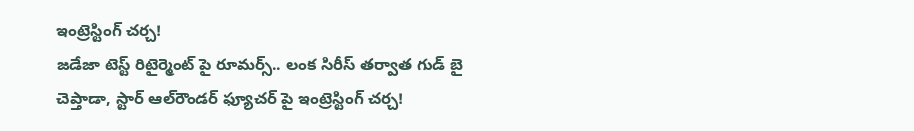ఇంట్రెస్టింగ్ చ‌ర్చ‌!
జడేజా టెస్ట్ రిటైర్మెంట్ పై రూమర్స్.. లంక సిరీస్ తర్వాత గుడ్ బై చెప్తాడా, స్టార్ ఆల్‌రౌండర్ ఫ్యూచర్ పై ఇంట్రెస్టింగ్ చ‌ర్చ‌!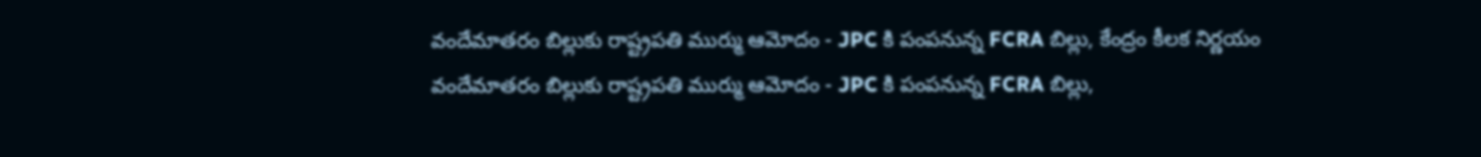వందేమాతరం బిల్లుకు రాష్ట్రపతి ముర్ము ఆమోదం - JPC కి పంపనున్న FCRA బిల్లు, కేంద్రం కీలక నిర్ణయం
వందేమాతరం బిల్లుకు రాష్ట్రపతి ముర్ము ఆమోదం - JPC కి పంపనున్న FCRA బిల్లు,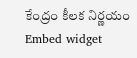కేంద్రం కీలక నిర్ణయం
Embed widget